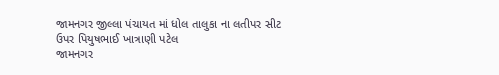જામનગર જીલ્લા પંચાયત માં ધોલ તાલુકા ના લતીપર સીટ ઉપર પિયુષભાઈ ખાત્રાણી પટેલ
જામનગર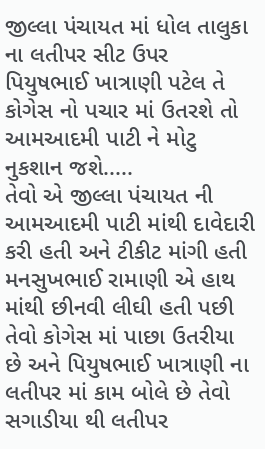જીલ્લા પંચાયત માં ધોલ તાલુકા ના લતીપર સીટ ઉપર પિયુષભાઈ ખાત્રાણી પટેલ તે કોગેસ નો પચાર માં ઉતરશે તો આમઆદમી પાટી ને મોટુ નુકશાન જશે.....
તેવો એ જીલ્લા પંચાયત ની આમઆદમી પાટી માંથી દાવેદારી કરી હતી અને ટીકીટ માંગી હતી મનસુખભાઈ રામાણી એ હાથ માંથી છીનવી લીઘી હતી પછી તેવો કોગેસ માં પાછા ઉતરીયા છે અને પિયુષભાઈ ખાત્રાણી ના લતીપર માં કામ બોલે છે તેવો સગાડીયા થી લતીપર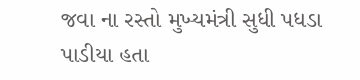જવા ના રસ્તો મુખ્યમંત્રી સુધી પધડા પાડીયા હતા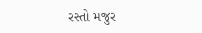રસ્તો મજુર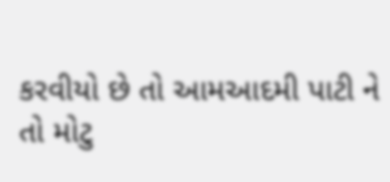કરવીયો છે તો આમઆદમી પાટી ને તો મોટુ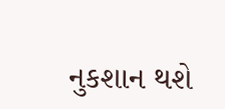નુકશાન થશે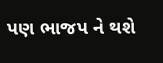પણ ભાજપ ને થશે